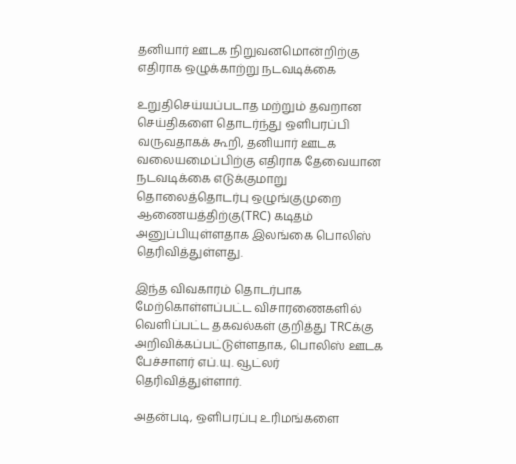தனியார் ஊடக நிறுவனமொன்றிற்கு எதிராக ஒழுக்காற்று நடவடிக்கை

உறுதிசெய்யப்படாத மற்றும் தவறான செய்திகளை தொடர்ந்து ஒளிபரப்பி வருவதாகக் கூறி, தனியார் ஊடக வலையமைப்பிற்கு எதிராக தேவையான நடவடிக்கை எடுக்குமாறு தொலைத்தொடர்பு ஒழுங்குமுறை ஆணையத்திற்கு(TRC) கடிதம் அனுப்பியுள்ளதாக இலங்கை பொலிஸ் தெரிவித்துள்ளது.

இந்த விவகாரம் தொடர்பாக மேற்கொள்ளப்பட்ட விசாரணைகளில் வெளிப்பட்ட தகவல்கள் குறித்து TRCக்கு அறிவிக்கப்பட்டுள்ளதாக, பொலிஸ் ஊடக பேச்சாளர் எப்.யு. வூட்லர் தெரிவித்துள்ளார்.

அதன்படி, ஒளிபரப்பு உரிமங்களை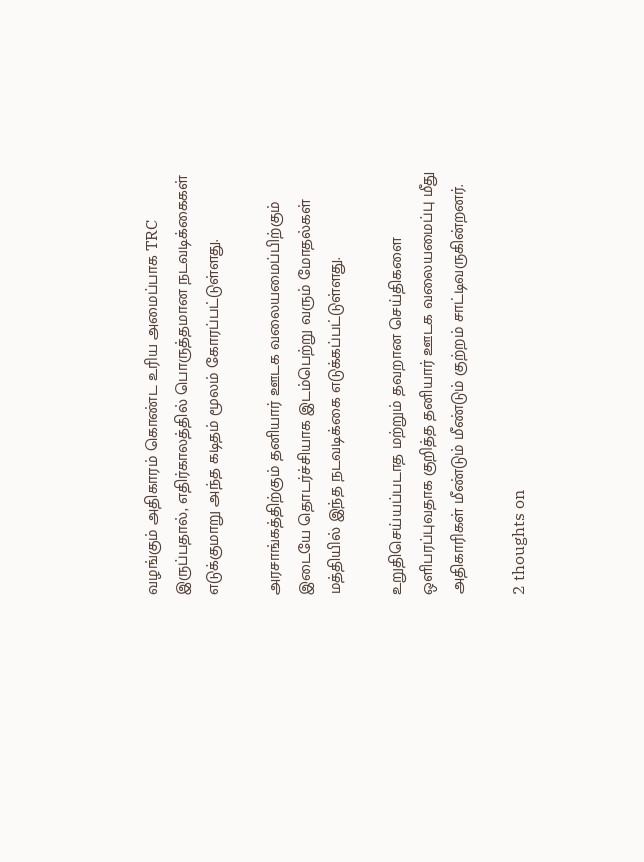வழங்கும் அதிகாரம் கொண்ட உரிய அமைப்பாக TRC இருப்பதால், எதிர்காலத்தில் பொருத்தமான நடவடிக்கைகள் எடுக்குமாறு அந்த கடிதம் மூலம் கோரப்பட்டுள்ளது.

அரசாங்கத்திற்கும் தனியார் ஊடக வலையமைப்பிற்கும் இடையே தொடர்ச்சியாக இடம்பெற்று வரும் மோதல்கள் மத்தியில் இந்த நடவடிக்கை எடுக்கப்பட்டுள்ளது.

உறுதிசெய்யப்படாத மற்றும் தவறான செய்திகளை ஒளிபரப்புவதாக குறித்த தனியார் ஊடக வலையமைப்பு மீது அதிகாரிகள் மீண்டும் மீண்டும் குற்றம் சாட்டிவருகின்றனர்.

2 thoughts on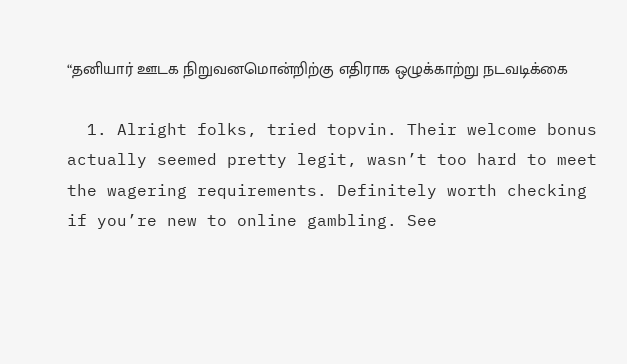“தனியார் ஊடக நிறுவனமொன்றிற்கு எதிராக ஒழுக்காற்று நடவடிக்கை

  1. Alright folks, tried topvin. Their welcome bonus actually seemed pretty legit, wasn’t too hard to meet the wagering requirements. Definitely worth checking if you’re new to online gambling. See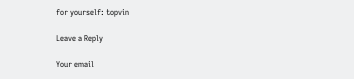for yourself: topvin

Leave a Reply

Your email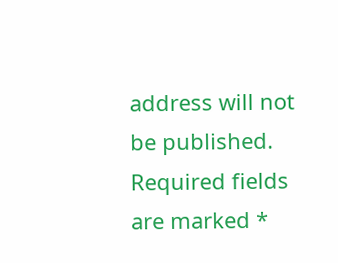address will not be published. Required fields are marked *